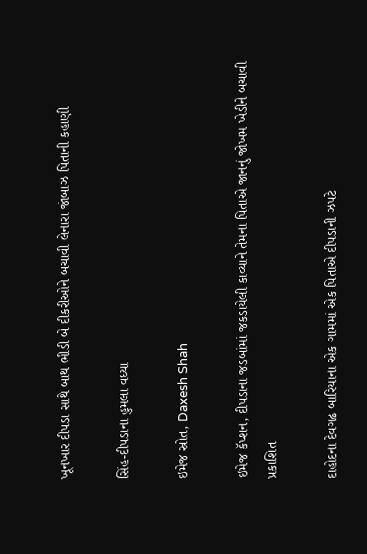ખૂનખાર દીપડા સાથે બાથ ભીડી બે દીકરીઓને બચાવી લેનારા જાંબાઝ પિતાની કહાણી

સિંહ-દીપડાના હુમલા વધ્યા

ઇમેજ સ્રોત, Daxesh Shah

ઇમેજ કૅપ્શન, દીપડાના જડબાંમાં જકડાયેલી કાવ્યાને તેમના પિતાએ જાનનું જોખમ ખેડીને બચાવી
પ્રકાશિત

દાહોદના દેવગઢ બારિયાના એક ગામમાં એક પિતાએ દીપડાની ઝપટે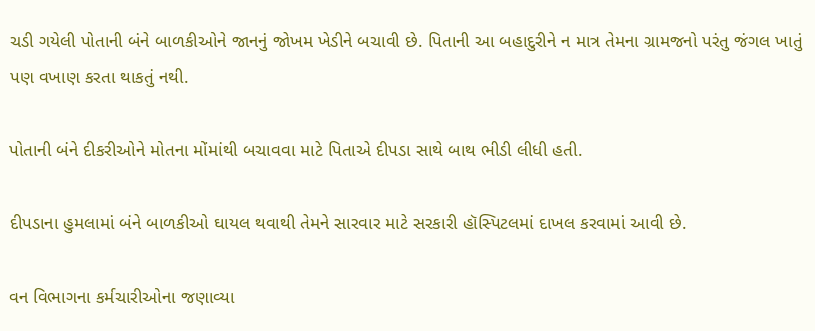ચડી ગયેલી પોતાની બંને બાળકીઓને જાનનું જોખમ ખેડીને બચાવી છે. પિતાની આ બહાદુરીને ન માત્ર તેમના ગ્રામજનો પરંતુ જંગલ ખાતું પણ વખાણ કરતા થાકતું નથી.

પોતાની બંને દીકરીઓને મોતના મોંમાંથી બચાવવા માટે પિતાએ દીપડા સાથે બાથ ભીડી લીધી હતી.

દીપડાના હુમલામાં બંને બાળકીઓ ઘાયલ થવાથી તેમને સારવાર માટે સરકારી હૉસ્પિટલમાં દાખલ કરવામાં આવી છે.

વન વિભાગના કર્મચારીઓના જણાવ્યા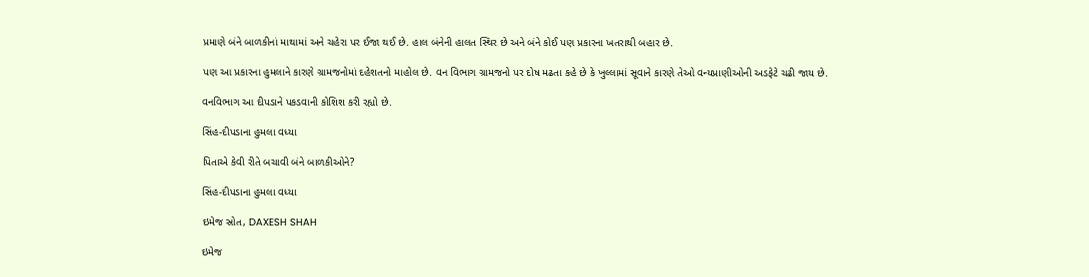પ્રમાણે બંને બાળકીનાં માથામાં અને ચહેરા પર ઈજા થઈ છે. હાલ બંનેની હાલત સ્થિર છે અને બંને કોઈ પણ પ્રકારના ખતરાથી બહાર છે.

પણ આ પ્રકારના હુમલાને કારણે ગ્રામજનોમાં દહેશતનો માહોલ છે. વન વિભાગ ગ્રામજનો પર દોષ મઢતા કહે છે કે ખુલ્લામાં સૂવાને કારણે તેઓ વન્યપ્રાણીઓની અડફેટે ચઢી જાય છે.

વનવિભાગ આ દીપડાને પકડવાની કોશિશ કરી રહ્યો છે.

સિંહ-દીપડાના હુમલા વધ્યા

પિતાએ કેવી રીતે બચાવી બંને બાળકીઓને?

સિંહ-દીપડાના હુમલા વધ્યા

ઇમેજ સ્રોત, DAXESH SHAH

ઇમેજ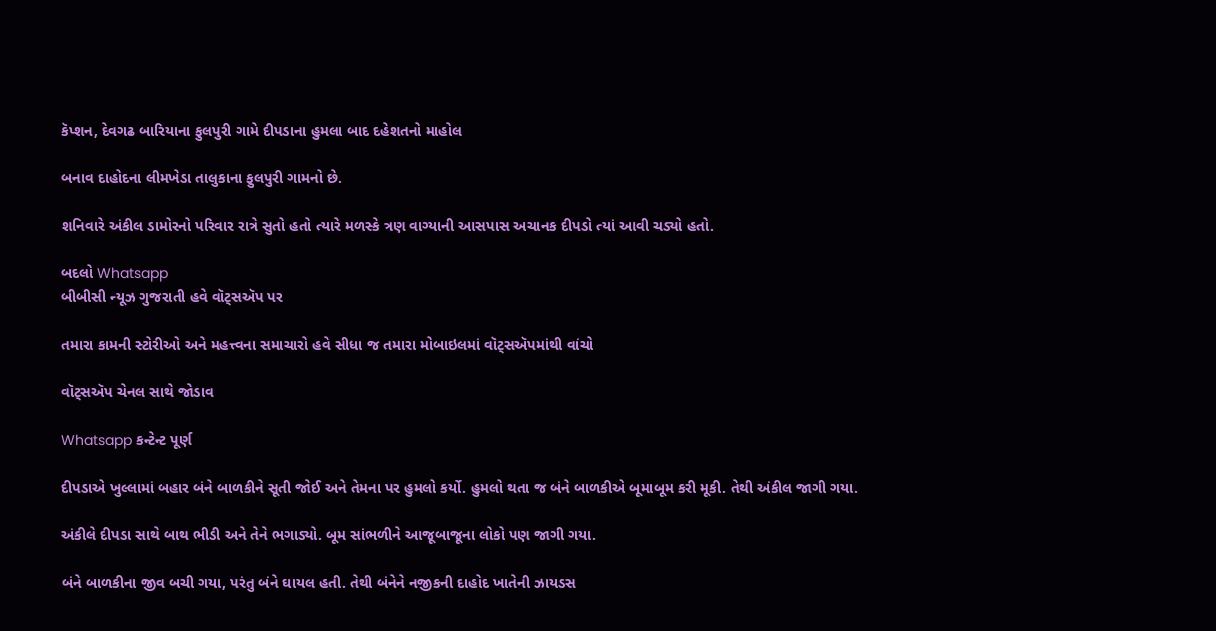કૅપ્શન, દેવગઢ બારિયાના ફુલપુરી ગામે દીપડાના હુમલા બાદ દહેશતનો માહોલ

બનાવ દાહોદના લીમખેડા તાલુકાના ફુલપુરી ગામનો છે.

શનિવારે અંકીલ ડામોરનો પરિવાર રાત્રે સુતો હતો ત્યારે મળસ્કે ત્રણ વાગ્યાની આસપાસ અચાનક દીપડો ત્યાં આવી ચડ્યો હતો.

બદલો Whatsapp
બીબીસી ન્યૂઝ ગુજરાતી હવે વૉટ્સઍપ પર

તમારા કામની સ્ટોરીઓ અને મહત્ત્વના સમાચારો હવે સીધા જ તમારા મોબાઇલમાં વૉટ્સઍપમાંથી વાંચો

વૉટ્સઍપ ચેનલ સાથે જોડાવ

Whatsapp કન્ટેન્ટ પૂર્ણ

દીપડાએ ખુલ્લામાં બહાર બંને બાળકીને સૂતી જોઈ અને તેમના પર હુમલો કર્યો. હુમલો થતા જ બંને બાળકીએ બૂમાબૂમ કરી મૂકી. તેથી અંકીલ જાગી ગયા.

અંકીલે દીપડા સાથે બાથ ભીડી અને તેને ભગાડ્યો. બૂમ સાંભળીને આજૂબાજૂના લોકો પણ જાગી ગયા.

બંને બાળકીના જીવ બચી ગયા, પરંતુ બંને ઘાયલ હતી. તેથી બંનેને નજીકની દાહોદ ખાતેની ઝાયડસ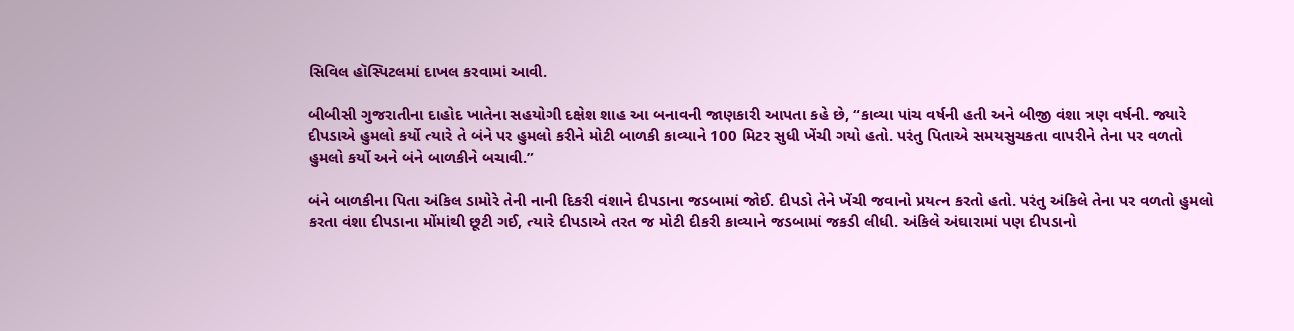સિવિલ હૉસ્પિટલમાં દાખલ કરવામાં આવી.

બીબીસી ગુજરાતીના દાહોદ ખાતેના સહયોગી દક્ષેશ શાહ આ બનાવની જાણકારી આપતા કહે છે, “કાવ્યા પાંચ વર્ષની હતી અને બીજી વંશા ત્રણ વર્ષની. જ્યારે દીપડાએ હુમલો કર્યો ત્યારે તે બંને પર હુમલો કરીને મોટી બાળકી કાવ્યાને 100 મિટર સુધી ખેંચી ગયો હતો. પરંતુ પિતાએ સમયસુચકતા વાપરીને તેના પર વળતો હુમલો કર્યો અને બંને બાળકીને બચાવી.”

બંને બાળકીના પિતા અંકિલ ડામોરે તેની નાની દિકરી વંશાને દીપડાના જડબામાં જોઈ. દીપડો તેને ખેંચી જવાનો પ્રયત્ન કરતો હતો. પરંતુ અંકિલે તેના પર વળતો હુમલો કરતા વંશા દીપડાના મોંમાંથી છૂટી ગઈ, ત્યારે દીપડાએ તરત જ મોટી દીકરી કાવ્યાને જડબામાં જકડી લીધી. અંકિલે અંઘારામાં પણ દીપડાનો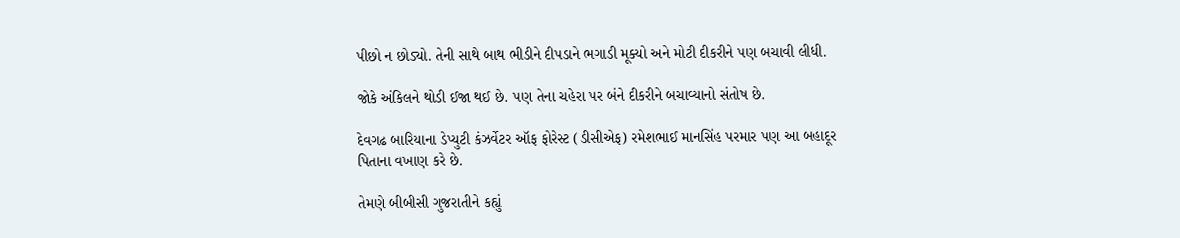પીછો ન છોડ્યો. તેની સાથે બાથ ભીડીને દીપડાને ભગાડી મૂક્યો અને મોટી દીકરીને પણ બચાવી લીધી.

જોકે અંકિલને થોડી ઈજા થઈ છે. પણ તેના ચહેરા પર બંને દીકરીને બચાવ્યાનો સંતોષ છે.

દેવગઢ બારિયાના ડેપ્યુટી કંઝર્વેટર ઑફ ફોરેસ્ટ (ડીસીએફ) રમેશભાઈ માનસિંહ પરમાર પણ આ બહાદૂર પિતાના વખાણ કરે છે.

તેમણે બીબીસી ગુજરાતીને કહ્યું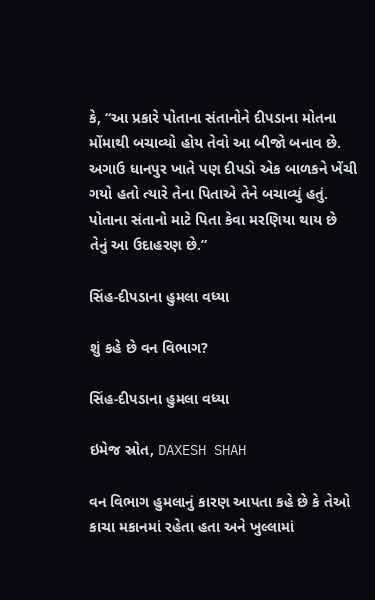કે, “આ પ્રકારે પોતાના સંતાનોને દીપડાના મોતના મોંમાથી બચાવ્યો હોય તેવો આ બીજો બનાવ છે. અગાઉ ધાનપુર ખાતે પણ દીપડો એક બાળકને ખેંચી ગયો હતો ત્યારે તેના પિતાએ તેને બચાવ્યું હતું. પોતાના સંતાનો માટે પિતા કેવા મરણિયા થાય છે તેનું આ ઉદાહરણ છે.”

સિંહ-દીપડાના હુમલા વધ્યા

શું કહે છે વન વિભાગ?

સિંહ-દીપડાના હુમલા વધ્યા

ઇમેજ સ્રોત, DAXESH SHAH

વન વિભાગ હુમલાનું કારણ આપતા કહે છે કે તેઓ કાચા મકાનમાં રહેતા હતા અને ખુલ્લામાં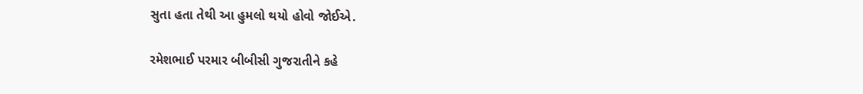સુતા હતા તેથી આ હુમલો થયો હોવો જોઈએ.

રમેશભાઈ પરમાર બીબીસી ગુજરાતીને કહે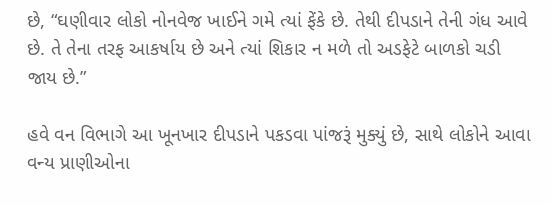છે, “ઘણીવાર લોકો નોનવેજ ખાઈને ગમે ત્યાં ફેંકે છે. તેથી દીપડાને તેની ગંધ આવે છે. તે તેના તરફ આકર્ષાય છે અને ત્યાં શિકાર ન મળે તો અડફેટે બાળકો ચડી જાય છે.”

હવે વન વિભાગે આ ખૂનખાર દીપડાને પકડવા પાંજરૂં મુક્યું છે, સાથે લોકોને આવા વન્ય પ્રાણીઓના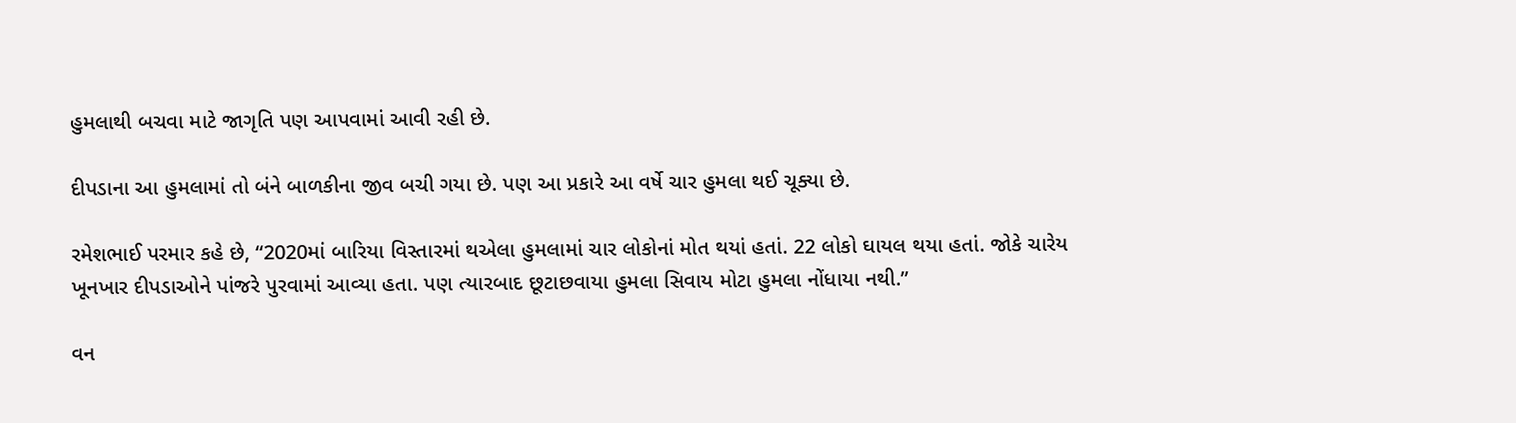હુમલાથી બચવા માટે જાગૃતિ પણ આપવામાં આવી રહી છે.

દીપડાના આ હુમલામાં તો બંને બાળકીના જીવ બચી ગયા છે. પણ આ પ્રકારે આ વર્ષે ચાર હુમલા થઈ ચૂક્યા છે.

રમેશભાઈ પરમાર કહે છે, “2020માં બારિયા વિસ્તારમાં થએલા હુમલામાં ચાર લોકોનાં મોત થયાં હતાં. 22 લોકો ઘાયલ થયા હતાં. જોકે ચારેય ખૂનખાર દીપડાઓને પાંજરે પુરવામાં આવ્યા હતા. પણ ત્યારબાદ છૂટાછવાયા હુમલા સિવાય મોટા હુમલા નોંધાયા નથી.”

વન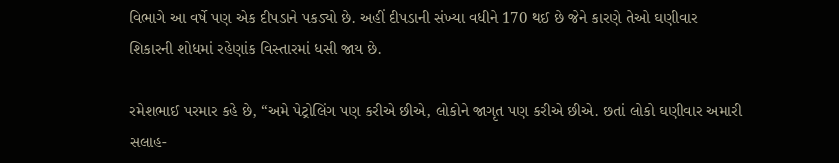વિભાગે આ વર્ષે પણ એક દીપડાને પકડ્યો છે. અહીં દીપડાની સંખ્યા વધીને 170 થઈ છે જેને કારણે તેઓ ઘણીવાર શિકારની શોધમાં રહેણાંક વિસ્તારમાં ધસી જાય છે.

રમેશભાઈ પરમાર કહે છે, “અમે પેટ્રોલિંગ પણ કરીએ છીએ, લોકોને જાગૃત પણ કરીએ છીએ. છતાં લોકો ઘણીવાર અમારી સલાહ-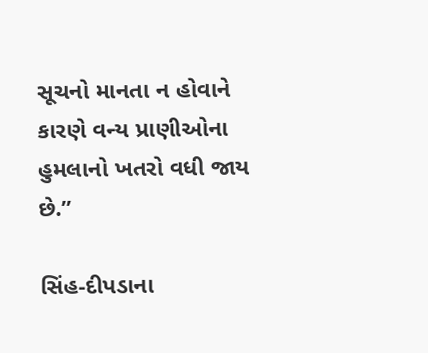સૂચનો માનતા ન હોવાને કારણે વન્ય પ્રાણીઓના હુમલાનો ખતરો વધી જાય છે.”

સિંહ-દીપડાના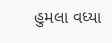હુમલા વધ્યા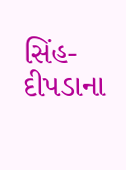સિંહ-દીપડાના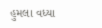હુમલા વધ્યા